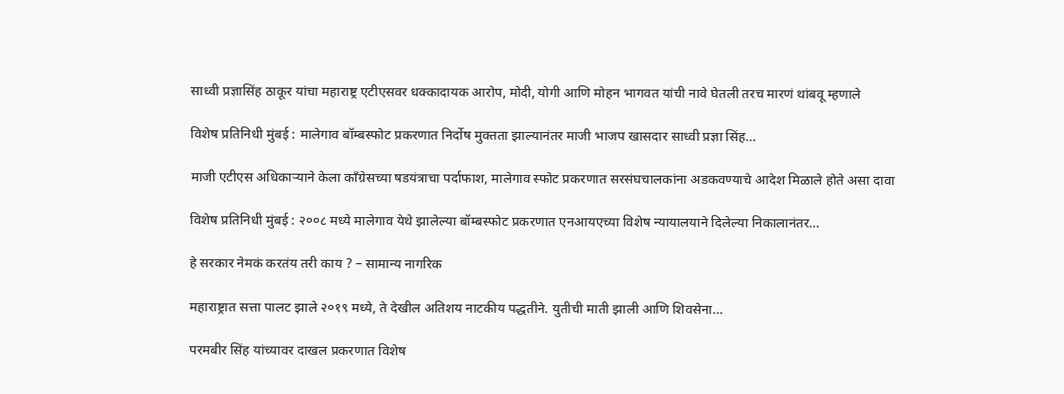साध्वी प्रज्ञासिंह ठाकूर यांचा महाराष्ट्र एटीएसवर धक्कादायक आरोप, मोदी, योगी आणि मोहन भागवत यांची नावे घेतली तरच मारणं थांबवू म्हणाले

विशेष प्रतिनिधी मुंबई : मालेगाव बॉम्बस्फोट प्रकरणात निर्दोष मुक्तता झाल्यानंतर माजी भाजप खासदार साध्वी प्रज्ञा सिंह…

माजी एटीएस अधिकाऱ्याने केला काँग्रेसच्या षडयंत्राचा पर्दाफाश, मालेगाव स्फोट प्रकरणात सरसंघचालकांना अडकवण्याचे आदेश मिळाले होते असा दावा

विशेष प्रतिनिधी मुंबई : २००८ मध्ये मालेगाव येथे झालेल्या बॉम्बस्फोट प्रकरणात एनआयएच्या विशेष न्यायालयाने दिलेल्या निकालानंतर…

हे सरकार नेमकं करतंय तरी काय ? – सामान्य नागरिक

महाराष्ट्रात सत्ता पालट झाले २०१९ मध्ये, ते देखील अतिशय नाटकीय पद्धतीने. युतीची माती झाली आणि शिवसेना…

परमबीर सिंह यांच्यावर दाखल प्रकरणात विशेष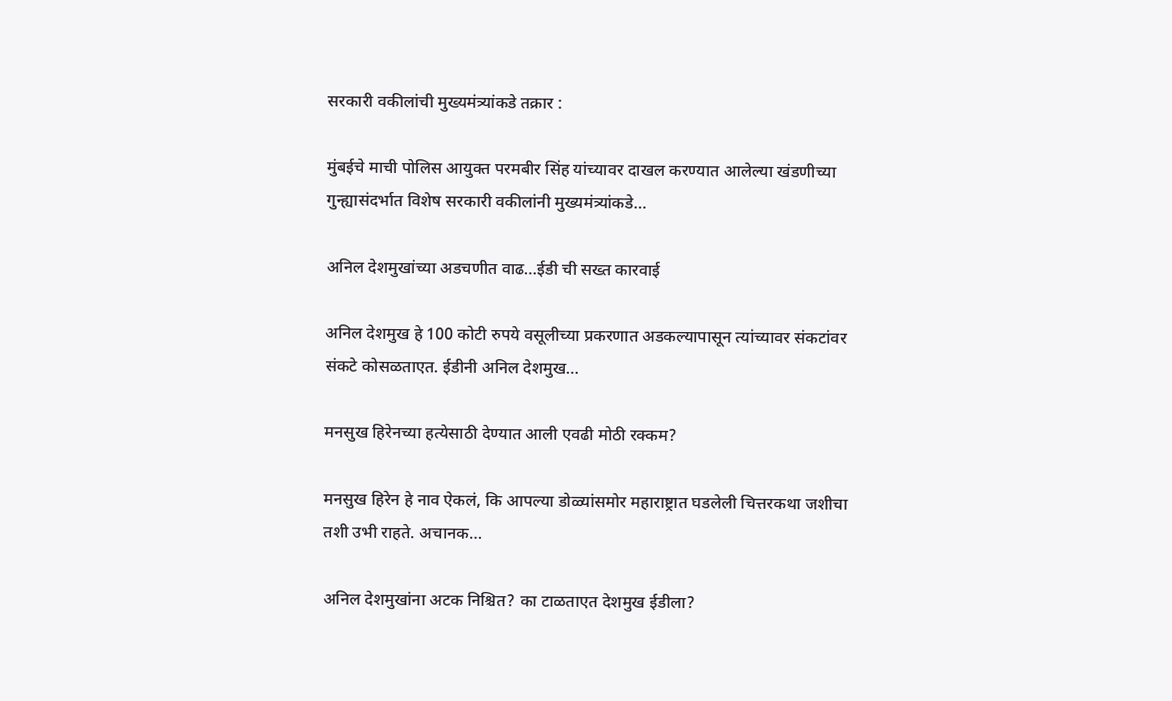सरकारी वकीलांची मुख्यमंत्र्यांकडे तक्रार :

मुंबईचे माची पोलिस आयुक्त परमबीर सिंह यांच्यावर दाखल करण्यात आलेल्या खंडणीच्या गुन्ह्यासंदर्भात विशेष सरकारी वकीलांनी मुख्यमंत्र्यांकडे…

अनिल देशमुखांच्या अडचणीत वाढ…ईडी ची सख्त कारवाई

अनिल देशमुख हे 100 कोटी रुपये वसूलीच्या प्रकरणात अडकल्यापासून त्यांच्यावर संकटांवर संकटे कोसळताएत. ईडीनी अनिल देशमुख…

मनसुख हिरेनच्या हत्येसाठी देण्यात आली एवढी मोठी रक्कम?

मनसुख हिरेन हे नाव ऐकलं, कि आपल्या डोळ्यांसमोर महाराष्ट्रात घडलेली चित्तरकथा जशीचा तशी उभी राहते. अचानक…

अनिल देशमुखांना अटक निश्चित? का टाळताएत देशमुख ईडीला?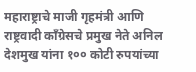महाराष्ट्राचे माजी गृहमंत्री आणि राष्ट्रवादी काँग्रेसचे प्रमुख नेते अनिल देशमुख यांना १०० कोटी रुपयांच्या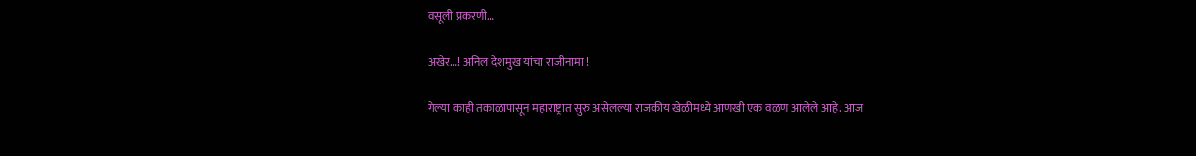वसूली प्रकरणी…

अखेर…! अनिल देशमुख यांचा राजीनामा !

गेल्या काही तकाळापासून महाराष्ट्रात सुरु असेलल्या राजकीय खेळीमध्ये आणखी एक वळण आलेले आहे. आज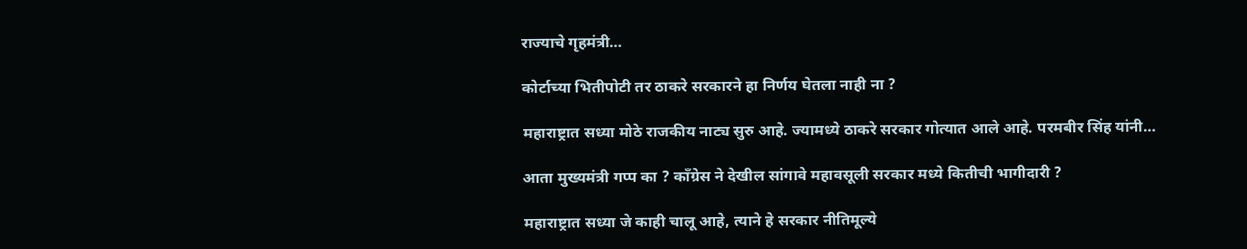राज्याचे गृहमंत्री…

कोर्टाच्या भितीपोटी तर ठाकरे सरकारने हा निर्णय घेतला नाही ना ?

महाराष्ट्रात सध्या मोठे राजकीय नाट्य सुरु आहे. ज्यामध्ये ठाकरे सरकार गोत्यात आले आहे. परमबीर सिंह यांनी…

आता मुख्यमंत्री गप्प का ? काँग्रेस ने देखील सांगावे महावसूली सरकार मध्ये कितीची भागीदारी ?

महाराष्ट्रात सध्या जे काही चालू आहे, त्याने हे सरकार नीतिमूल्ये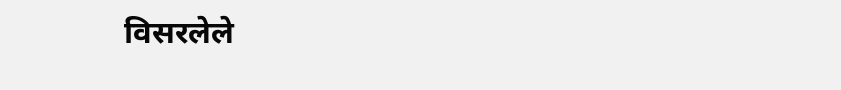विसरलेले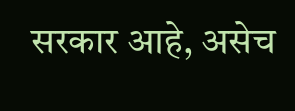सरकार आहे, असेच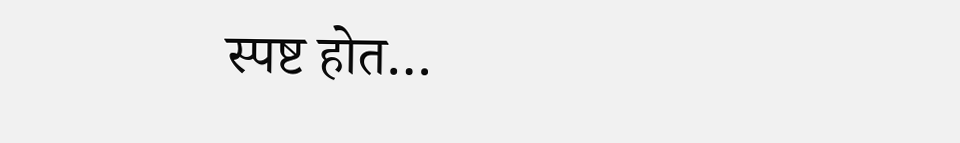स्पष्ट होत…